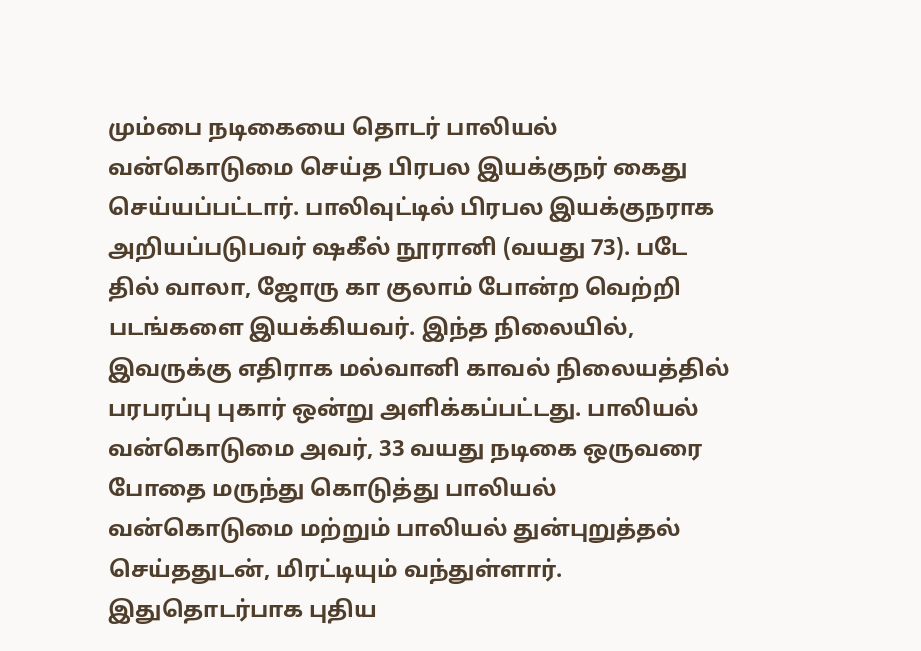மும்பை நடிகையை தொடர் பாலியல் வன்கொடுமை செய்த பிரபல இயக்குநர் கைது செய்யப்பட்டார். பாலிவுட்டில் பிரபல இயக்குநராக அறியப்படுபவர் ஷகீல் நூரானி (வயது 73). படே தில் வாலா, ஜோரு கா குலாம் போன்ற வெற்றி படங்களை இயக்கியவர். இந்த நிலையில், இவருக்கு எதிராக மல்வானி காவல் நிலையத்தில் பரபரப்பு புகார் ஒன்று அளிக்கப்பட்டது. பாலியல் வன்கொடுமை அவர், 33 வயது நடிகை ஒருவரை போதை மருந்து கொடுத்து பாலியல் வன்கொடுமை மற்றும் பாலியல் துன்புறுத்தல் செய்ததுடன், மிரட்டியும் வந்துள்ளார். இதுதொடர்பாக புதிய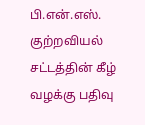பி.என்.எஸ். குற்றவியல் சட்டத்தின் கீழ் வழக்கு பதிவு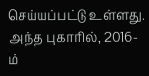செய்யப்பட்டு உள்ளது. அந்த புகாரில், 2016-ம்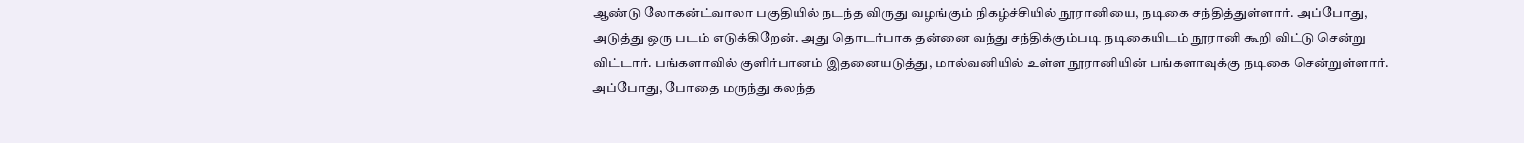ஆண்டு லோகன்ட்வாலா பகுதியில் நடந்த விருது வழங்கும் நிகழ்ச்சியில் நூரானியை, நடிகை சந்தித்துள்ளார். அப்போது, அடுத்து ஒரு படம் எடுக்கிறேன். அது தொடர்பாக தன்னை வந்து சந்திக்கும்படி நடிகையிடம் நூரானி கூறி விட்டு சென்று விட்டார். பங்களாவில் குளிர்பானம் இதனையடுத்து, மால்வனியில் உள்ள நூரானியின் பங்களாவுக்கு நடிகை சென்றுள்ளார். அப்போது, போதை மருந்து கலந்த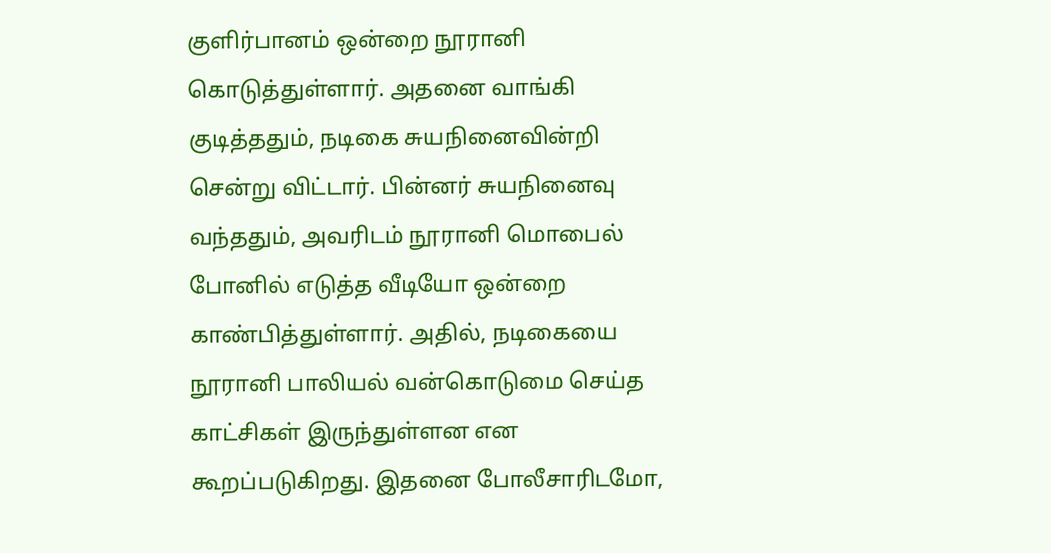குளிர்பானம் ஒன்றை நூரானி கொடுத்துள்ளார். அதனை வாங்கி குடித்ததும், நடிகை சுயநினைவின்றி சென்று விட்டார். பின்னர் சுயநினைவு வந்ததும், அவரிடம் நூரானி மொபைல் போனில் எடுத்த வீடியோ ஒன்றை காண்பித்துள்ளார். அதில், நடிகையை நூரானி பாலியல் வன்கொடுமை செய்த காட்சிகள் இருந்துள்ளன என கூறப்படுகிறது. இதனை போலீசாரிடமோ,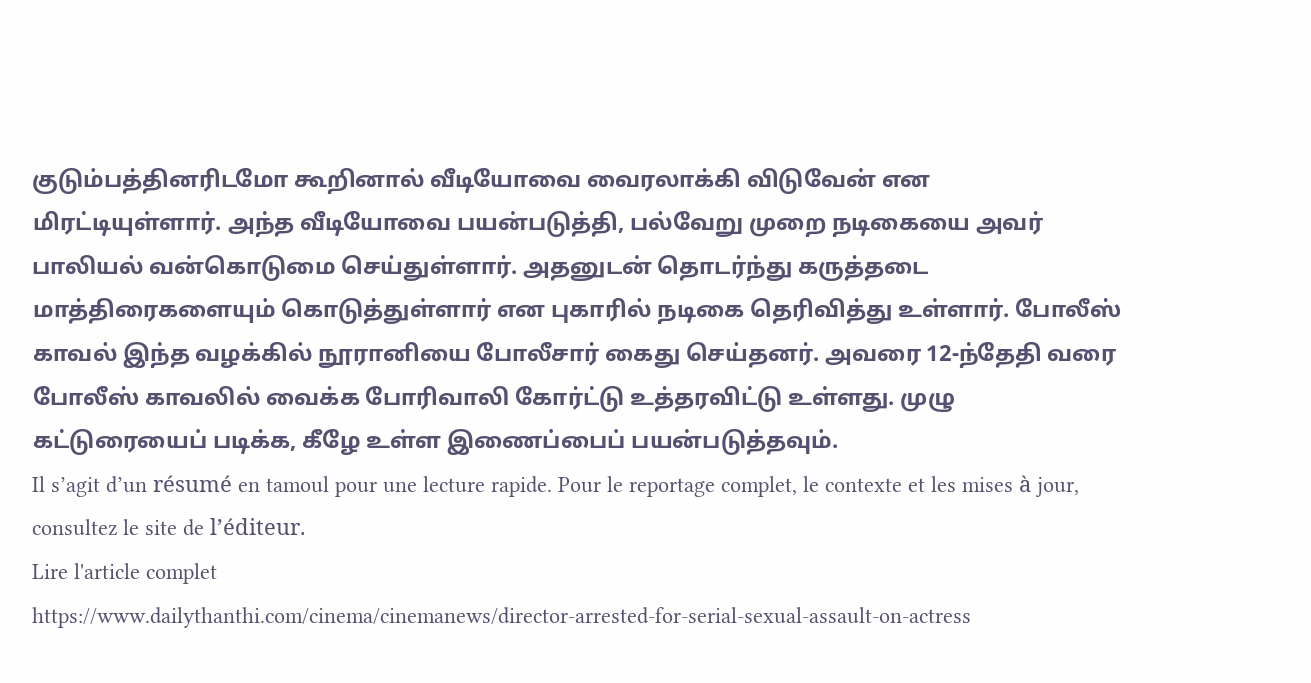குடும்பத்தினரிடமோ கூறினால் வீடியோவை வைரலாக்கி விடுவேன் என மிரட்டியுள்ளார். அந்த வீடியோவை பயன்படுத்தி, பல்வேறு முறை நடிகையை அவர் பாலியல் வன்கொடுமை செய்துள்ளார். அதனுடன் தொடர்ந்து கருத்தடை மாத்திரைகளையும் கொடுத்துள்ளார் என புகாரில் நடிகை தெரிவித்து உள்ளார். போலீஸ் காவல் இந்த வழக்கில் நூரானியை போலீசார் கைது செய்தனர். அவரை 12-ந்தேதி வரை போலீஸ் காவலில் வைக்க போரிவாலி கோர்ட்டு உத்தரவிட்டு உள்ளது. முழு கட்டுரையைப் படிக்க, கீழே உள்ள இணைப்பைப் பயன்படுத்தவும்.
Il s’agit d’un résumé en tamoul pour une lecture rapide. Pour le reportage complet, le contexte et les mises à jour, consultez le site de l’éditeur.
Lire l'article complet
https://www.dailythanthi.com/cinema/cinemanews/director-arrested-for-serial-sexual-assault-on-actress